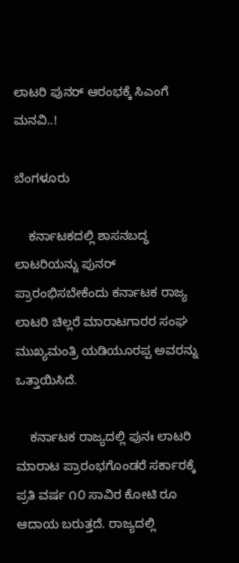ಲಾಟರಿ ಪುನರ್ ಆರಂಭಕ್ಕೆ ಸಿಎಂಗೆ ಮನವಿ..!

ಬೆಂಗಳೂರು

    ಕರ್ನಾಟಕದಲ್ಲಿ ಶಾಸನಬದ್ಧ ಲಾಟರಿಯನ್ನು ಪುನರ್ ಪ್ರಾರಂಭಿಸಬೇಕೆಂದು ಕರ್ನಾಟಕ ರಾಜ್ಯ ಲಾಟರಿ ಚಿಲ್ಲರೆ ಮಾರಾಟಗಾರರ ಸಂಘ ಮುಖ್ಯಮಂತ್ರಿ ಯಡಿಯೂರಪ್ಪ ಅವರನ್ನು ಒತ್ತಾಯಿಸಿದೆ.

    ಕರ್ನಾಟಕ ರಾಜ್ಯದಲ್ಲಿ ಪುನಃ ಲಾಟರಿ ಮಾರಾಟ ಪ್ರಾರಂಭಗೊಂಡರೆ ಸರ್ಕಾರಕ್ಕೆ ಪ್ರತಿ ವರ್ಷ ೧೦ ಸಾವಿರ ಕೋಟಿ ರೂ ಆದಾಯ ಬರುತ್ತದೆ. ರಾಜ್ಯದಲ್ಲಿ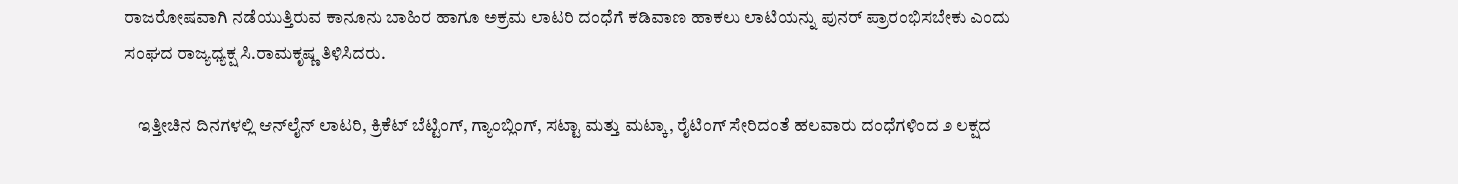ರಾಜರೋಷವಾಗಿ ನಡೆಯುತ್ತಿರುವ ಕಾನೂನು ಬಾಹಿರ ಹಾಗೂ ಅಕ್ರಮ ಲಾಟರಿ ದಂಧೆಗೆ ಕಡಿವಾಣ ಹಾಕಲು ಲಾಟಿಯನ್ನು ಪುನರ್ ಪ್ರಾರಂಭಿಸಬೇಕು ಎಂದು ಸಂಘದ ರಾಜ್ಯಧ್ಯಕ್ಷ ಸಿ.ರಾಮಕೃಷ್ಣ ತಿಳಿಸಿದರು.

    ಇತ್ತೀಚಿನ ದಿನಗಳಲ್ಲಿ ಆನ್‌ಲೈನ್ ಲಾಟರಿ, ಕ್ರಿಕೆಟ್ ಬೆಟ್ಟಿಂಗ್, ಗ್ಯಾಂಬ್ಲಿಂಗ್, ಸಟ್ಟಾ ಮತ್ತು ಮಟ್ಕಾ, ರೈಟಿಂಗ್ ಸೇರಿದಂತೆ ಹಲವಾರು ದಂಧೆಗಳಿಂದ ೨ ಲಕ್ಷದ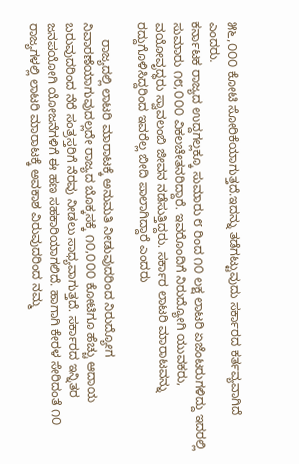೫೬,೦೦೦ ಕೋಟಿ ಸೋರಿಕೆಯಾಗುತ್ತದೆ.ಇದನ್ನು ತಡೆಗಟ್ಟುವುದು ಸರ್ಕಾರದ ಕರ್ತವ್ಯವಾಗಿದೆ ಎಂದರು.
ಕರ್ನಾಟಕ ರಾಜ್ಯದ ಉದ್ದಗಲ್ಲಕ್ಕೂ ಸುಮಾರು ೮ ರಿಂದ ೧೦ ಲಕ್ಷ ಲಾಟರಿ ಏಜೆಂಟರುಗಳಿದ್ದು ಇದರಲ್ಲಿ ಸುಮಾರು ೧೮,೦೦೦ ವಿಕಲಚೇತನರಿದ್ದಾರೆ. ಇವರೊಂದಿಗೆ ನಿರುದ್ಯೋಗಿ ಯುವಕರು, ವಯೋವೃದ್ಧರು ಸ್ವಾವಲಂಬಿ ಜೀವನ ನಡೆಸುತ್ತಿದ್ದರು. ಸರ್ಕಾರ ಲಾಟರಿ ಮಾರಾಟವನ್ನು ರದ್ದುಗೊಳಿಸಿದ್ದರಿಂದ ಇವರೆಲ್ಲ ಬೀದಿ ಪಾಲಾಗಿದ್ದಾರೆ ಎಂದರು

     ರಾಜ್ಯದಲ್ಲಿ ಲಾಟರಿ ಮಾರಾಟಕ್ಕೆ ಅನುಮತಿ ನೀಡುವುದರಿಂದ ನಿರುದ್ಯೋಗ ನಿವಾರಣೆಯಾಗುವುದಲ್ಲದೇ ರಾಜ್ಯದ ಬೊಕ್ಕಸಕ್ಕೆ ೧೦,೦೦೦ ಕೋಟಿಗೂ ಹೆಚ್ಚು ಆದಾಯ ಬರುವುದರಿಂದ ನೆರೆ ಸಂತ್ರಸ್ತರಿಗೆ ನೆರವು ನೀಡಲು ಸಾಧ್ಯವಾಗುತ್ತದೆ. ಸರ್ಕಾರದ ಇನ್ನಿತರ ಜನಪಯೋಗಿ ಯೋಜನೆಗಳಿಗೆ ಈ ಹಣ ಸಹಕಾರಿಯಾಗಲಿದೆ. ಹಾಗಾಗಿ ಕೇರಳ ಸೇರಿದಂತೆ ೧೦ ರಾಜ್ಯಗಳಲ್ಲಿ ಲಾಟರಿ ಮಾರಾಟಕ್ಕೆ ಅವಕಾಶ ವಿರುವುದರಿಂದ ನಮ್ಮ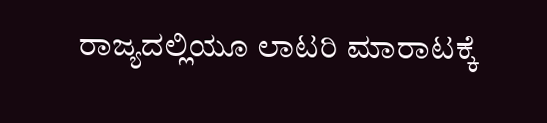ರಾಜ್ಯದಲ್ಲಿಯೂ ಲಾಟರಿ ಮಾರಾಟಕ್ಕೆ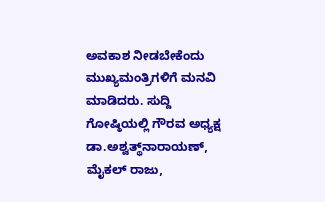ಅವಕಾಶ ನೀಡಬೇಕೆಂದು ಮುಖ್ಯಮಂತ್ರಿಗಳಿಗೆ ಮನವಿ ಮಾಡಿದರು. ಸುದ್ದಿ ಗೋಷ್ಠಿಯಲ್ಲಿ ಗೌರವ ಅಧ್ಯಕ್ಷ ಡಾ.ಅಶ್ವತ್ಥ್‌ನಾರಾಯಣ್, ಮೈಕಲ್ ರಾಜು,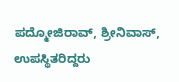ಪದ್ಮೋಜಿರಾವ್, ಶ್ರೀನಿವಾಸ್, ಉಪಸ್ಥಿತರಿದ್ದರು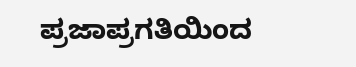ಪ್ರಜಾಪ್ರಗತಿಯಿಂದ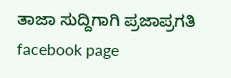ತಾಜಾ ಸುದ್ದಿಗಾಗಿ ಪ್ರಜಾಪ್ರಗತಿ facebook page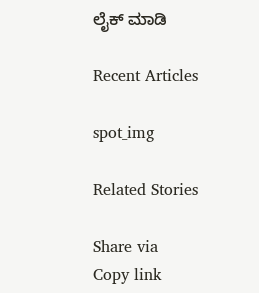ಲೈಕ್ ಮಾಡಿ

Recent Articles

spot_img

Related Stories

Share via
Copy link